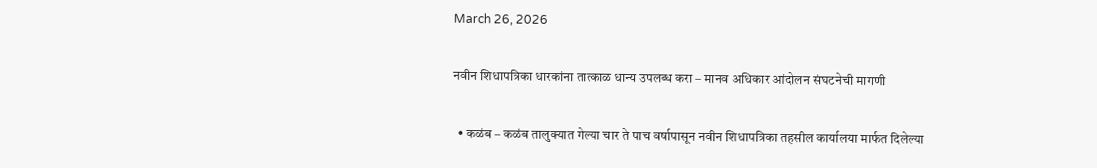March 26, 2026

नवीन शिधापत्रिका धारकांना तात्काळ धान्य उपलब्ध करा – मानव अधिकार आंदोलन संघटनेची मागणी

  • कळंब – कळंब तालुक्यात गेल्या चार ते पाच वर्षापासून नवीन शिधापत्रिका तहसील कार्यालया मार्फत दिलेल्या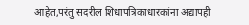आहेत,परंतु सदरील शिधापत्रिकाधारकांना अद्यापही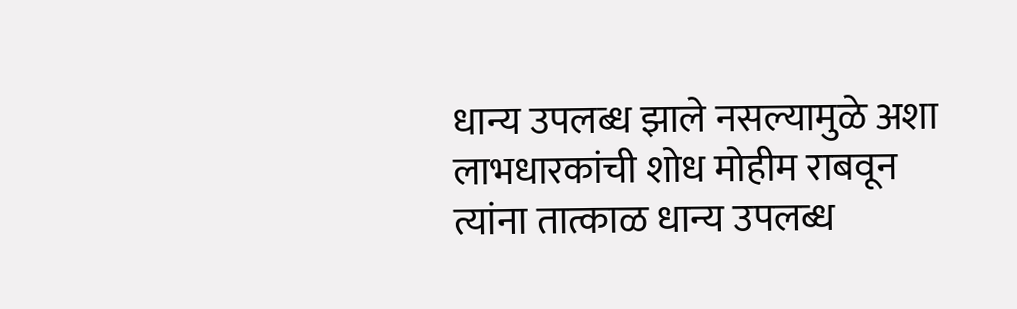धान्य उपलब्ध झाले नसल्यामुळे अशा लाभधारकांची शोध मोहीम राबवून त्यांना तात्काळ धान्य उपलब्ध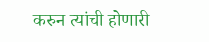करुन त्यांची होणारी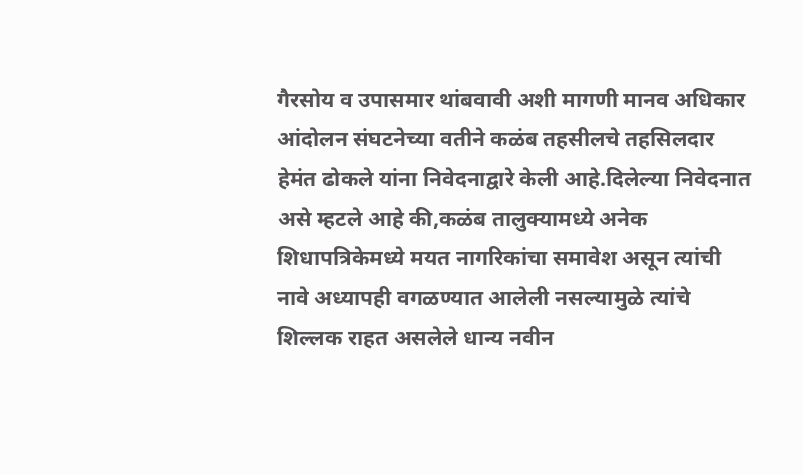गैरसोय व उपासमार थांबवावी अशी मागणी मानव अधिकार आंदोलन संघटनेच्या वतीने कळंब तहसीलचे तहसिलदार हेमंत ढोकले यांना निवेदनाद्वारे केली आहे.दिलेल्या निवेदनात असे म्हटले आहे की,कळंब तालुक्यामध्ये अनेक शिधापत्रिकेमध्ये मयत नागरिकांचा समावेश असून त्यांची नावे अध्यापही वगळण्यात आलेली नसल्यामुळे त्यांचे शिल्लक राहत असलेले धान्य नवीन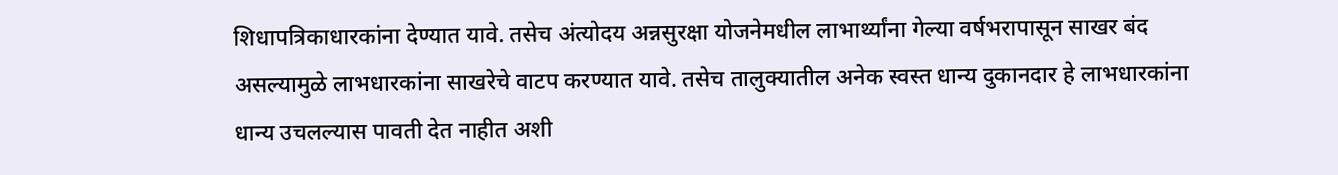शिधापत्रिकाधारकांना देण्यात यावे. तसेच अंत्योदय अन्नसुरक्षा योजनेमधील लाभार्थ्यांना गेल्या वर्षभरापासून साखर बंद असल्यामुळे लाभधारकांना साखरेचे वाटप करण्यात यावे. तसेच तालुक्यातील अनेक स्वस्त धान्य दुकानदार हे लाभधारकांना धान्य उचलल्यास पावती देत नाहीत अशी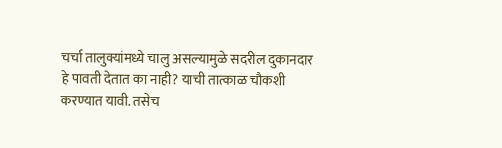चर्चा तालुक्यांमध्ये चालु असल्यामुळे सदरील दुकानदार हे पावती देतात का नाही? याची तात्काळ चौकशी करण्यात यावी. तसेच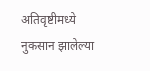अतिवृष्टीमध्ये नुकसान झालेल्या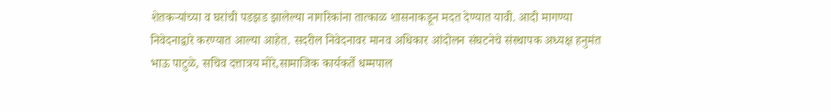शेतकऱ्यांच्या व घरांची पडझड झालेल्या नागरिकांना तात्काळ शासनाकडून मदत देण्यात यावी. आदी मागण्या निवेदनाद्वारे करण्यात आल्या आहेत. सदरील निवेदनावर मानव अधिकार आंदोलन संघटनेचे संस्थापक अध्यक्ष हनुमंत भाऊ पाटुळे, सचिव दत्तात्रय मोरे,सामाजिक कार्यकर्ते धम्मपाल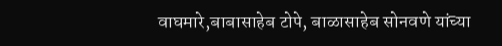वाघमारे,बाबासाहेब टोपे, बाळासाहेब सोनवणे यांच्या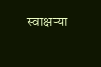स्वाक्षऱ्या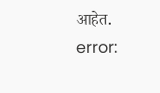आहेत.
error: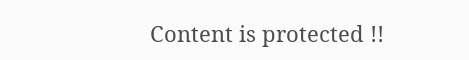Content is protected !!